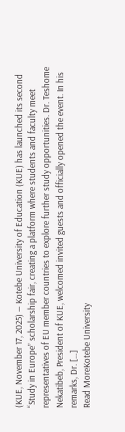(KUE, November 17, 2025) — Kotebe University of Education (KUE) has launched its second “Study in Europe” scholarship fair, creating a platform where students and faculty meet representatives of EU member countries to explore further study opportunities. Dr. Teshome Nekatibeb, President of KUE, welcomed invited guests and officially opened the event. In his remarks, Dr. […]
Read MoreKotebe University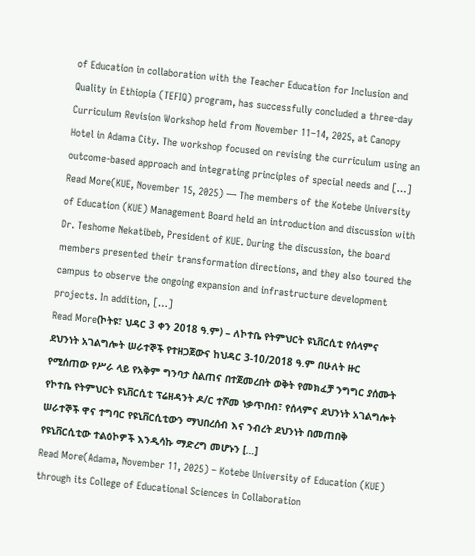of Education in collaboration with the Teacher Education for Inclusion and Quality in Ethiopia (TEFIQ) program, has successfully concluded a three-day Curriculum Revision Workshop held from November 11–14, 2025, at Canopy Hotel in Adama City. The workshop focused on revising the curriculum using an outcome-based approach and integrating principles of special needs and […]
Read More(KUE, November 15, 2025) — The members of the Kotebe University of Education (KUE) Management Board held an introduction and discussion with Dr. Teshome Nekatibeb, President of KUE. During the discussion, the board members presented their transformation directions, and they also toured the campus to observe the ongoing expansion and infrastructure development projects. In addition, […]
Read More(ኮትዩ፣ ህዳር 3 ቀን 2018 ዓ.ም) – ለኮተቤ የትምህርት ዩኒቨርሲቲ የሰላምና ደህንነት አገልግሎት ሠራተኞች የተዘጋጀውና ከህዳር 3-10/2018 ዓ.ም በሁለት ዙር የሚሰጠው የሥራ ላይ የአቅም ግንባታ ስልጠና በተጀመረበት ወቅት የመክፈቻ ንግግር ያሰሙት የኮተቤ የትምህርት ዩኒቨርሲቲ ፕሬዘዳንት ዶ/ር ተሾመ ነቃጥበብ፣ የሰላምና ደህንነት አገልግሎት ሠራተኞች ዋና ተግባር የዩኒቨርሲቲውን ማህበረሰብ እና ንብረት ደህንነት በመጠበቅ የዩኒቨርሲቲው ተልዕኮዎች እንዲሳኩ ማድረግ መሆኑን […]
Read More(Adama, November 11, 2025) – Kotebe University of Education (KUE) through its College of Educational Sciences in Collaboration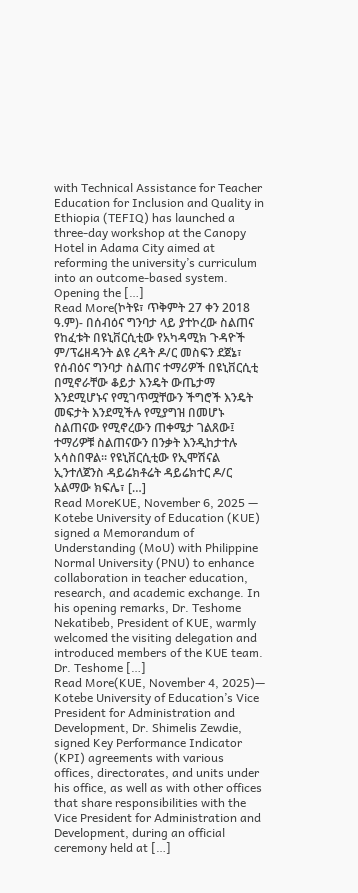with Technical Assistance for Teacher Education for Inclusion and Quality in Ethiopia (TEFIQ) has launched a three-day workshop at the Canopy Hotel in Adama City aimed at reforming the university’s curriculum into an outcome-based system. Opening the […]
Read More(ኮትዩ፣ ጥቅምት 27 ቀን 2018 ዓ.ም)- በሰብዕና ግንባታ ላይ ያተኮረው ስልጠና የከፈቱት በዩኒቨርሲቲው የአካዳሚክ ጉዳዮች ም/ፕሬዘዳንት ልዩ ረዳት ዶ/ር መስፍን ደጀኔ፣ የሰብዕና ግንባታ ስልጠና ተማሪዎች በዩኒቨርሲቲ በሚኖራቸው ቆይታ እንዴት ውጤታማ እንደሚሆኑና የሚገጥሟቸውን ችግሮች እንዴት መፍታት እንደሚችሉ የሚያግዝ በመሆኑ ስልጠናው የሚኖረውን ጠቀሜታ ገልጸው፤ ተማሪዎቹ ስልጠናውን በንቃት እንዲከታተሉ አሳስበዋል፡፡ የዩኒቨርሲቲው የኢሞሽናል ኢንተለጀንስ ዳይሬክቶሬት ዳይሬክተር ዶ/ር አልማው ክፍሌ፣ […]
Read MoreKUE, November 6, 2025 — Kotebe University of Education (KUE) signed a Memorandum of Understanding (MoU) with Philippine Normal University (PNU) to enhance collaboration in teacher education, research, and academic exchange. In his opening remarks, Dr. Teshome Nekatibeb, President of KUE, warmly welcomed the visiting delegation and introduced members of the KUE team. Dr. Teshome […]
Read More(KUE, November 4, 2025)— Kotebe University of Education’s Vice President for Administration and Development, Dr. Shimelis Zewdie, signed Key Performance Indicator (KPI) agreements with various offices, directorates, and units under his office, as well as with other offices that share responsibilities with the Vice President for Administration and Development, during an official ceremony held at […]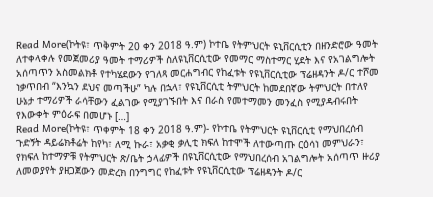Read More(ኮትዩ፣ ጥቅምት 20 ቀን 2018 ዓ.ም) ኮተቤ የትምህርት ዩኒቨርሲቲን በዘንድሮው ዓመት ለተቀላቀሉ የመጀመሪያ ዓመት ተማሪዎች ስለዩኒቨርሲቲው የመማር ማስተማር ሂደት እና የአገልግሎት አሰጣጥን አስመልክቶ የተካሄደውን የገለጻ መርሐግብር የከፈቱት የዩኒቨርሲቲው ፕሬዘዳንት ዶ/ር ተሾመ ነቃጥበብ “እንኳን ደህና መጣችሁ” ካሉ በኋላ፣ የዩኒቨርሲቲ ትምህርት ከመደበኛው ትምህርት በተለየ ሁኔታ ተማሪዎች ራሳቸውን ፈልገው የሚያገኙበት እና በራስ የመተማመን መንፈስ የሚያዳብሩበት የእውቀት ምዕራፍ በመሆኑ […]
Read More(ኮትዩ፣ ጥቀምት 18 ቀን 2018 ዓ.ም)- የኮተቤ የትምህርት ዩኒቨርሲቲ የማህበረሰብ ጉድኝት ዳይሬክቶሬት ከየካ፣ ለሚ ኩራ፣ አቃቂ ቃሊቲ ክፍለ ከተሞች ለተውጣጡ ርዕሳነ መምህራን፣ የክፍለ ከተማዎቹ የትምህርት ጽ/ቤት ኃላፊዎች በዩኒቨርሲቲው የማህበረሰብ አገልግሎት አሰጣጥ ዙሪያ ለመወያየት ያዘጋጀውን መድረክ በንግግር የከፈቱት የዩኒቨርሲቲው ፕሬዘዳንት ዶ/ር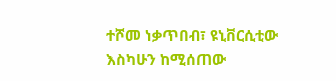ተሾመ ነቃጥበብ፣ ዩኒቨርሲቲው እስካሁን ከሚሰጠው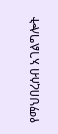የማህበረሰብ አገልግሎት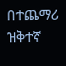በተጨማሪ ዝቅተኛ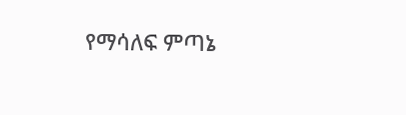የማሳለፍ ምጣኔ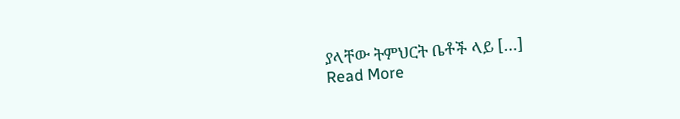ያላቸው ትምህርት ቤቶች ላይ […]
Read More